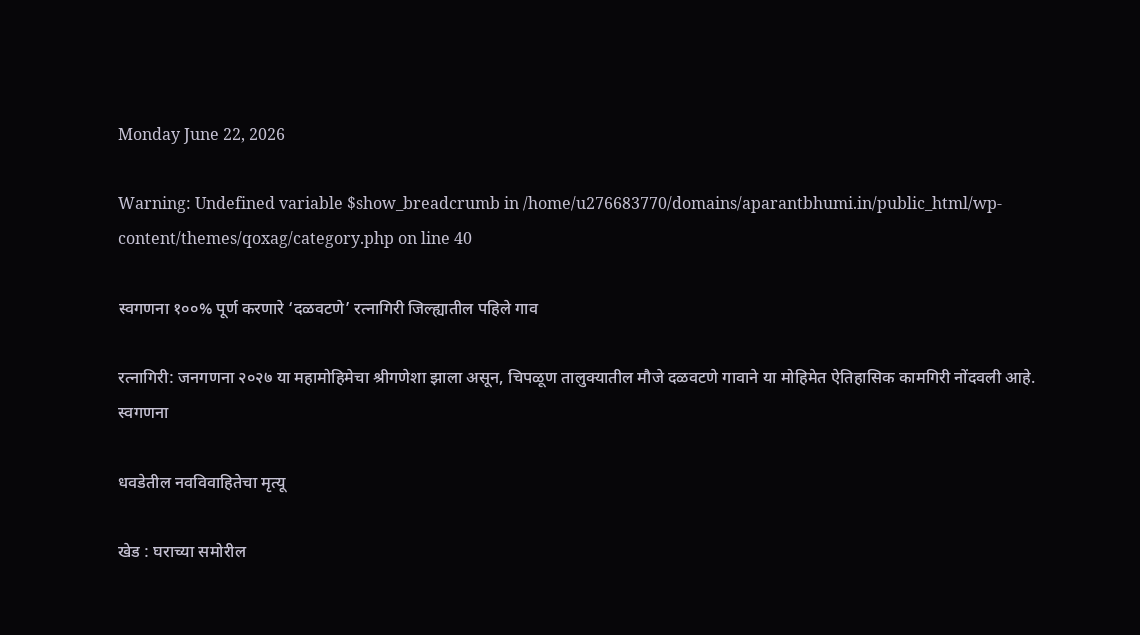Monday June 22, 2026

Warning: Undefined variable $show_breadcrumb in /home/u276683770/domains/aparantbhumi.in/public_html/wp-content/themes/qoxag/category.php on line 40

स्वगणना १००% पूर्ण करणारे ‘दळवटणे’ रत्नागिरी जिल्ह्यातील पहिले गाव

रत्नागिरी: जनगणना २०२७ या महामोहिमेचा श्रीगणेशा झाला असून, चिपळूण तालुक्यातील मौजे दळवटणे गावाने या मोहिमेत ऐतिहासिक कामगिरी नोंदवली आहे. स्वगणना

धवडेतील नवविवाहितेचा मृत्यू

खेड : घराच्या समोरील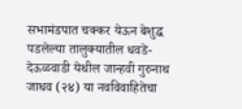सभामंडपात चक्कर येऊन बेशुद्ध पडलेल्या तालुक्यातील धवडे-देऊळवाडी येथील जान्हवी गुरुनाथ जाधव (२४) या नवविवाहितेचा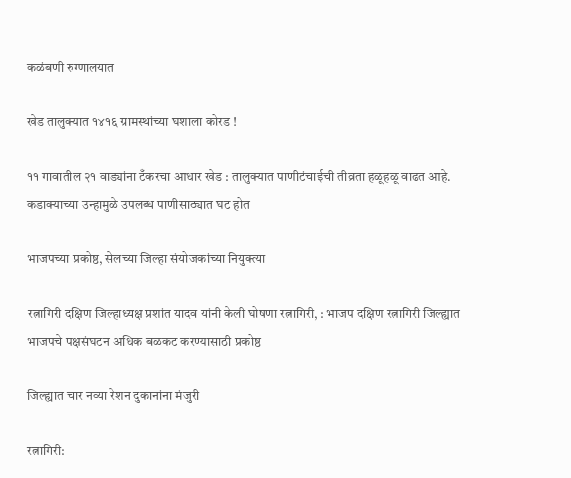कळंबणी रुग्णालयात

खेड तालुक्यात १४१६ ग्रामस्थांच्या घशाला कोरड !

११ गावातील २१ वाड्यांना टँकरचा आधार खेड : तालुक्यात पाणीटंचाईची तीव्रता हळूहळू वाढत आहे. कडाक्याच्या उन्हामुळे उपलब्ध पाणीसाठ्यात घट होत

भाजपच्या प्रकोष्ठ, सेलच्या जिल्हा संयोजकांच्या नियुक्त्या

रत्नागिरी दक्षिण जिल्हाध्यक्ष प्रशांत यादव यांनी केली घोषणा रत्नागिरी, : भाजप दक्षिण रत्नागिरी जिल्ह्यात भाजपचे पक्षसंघटन अधिक बळकट करण्यासाठी प्रकोष्ठ

जिल्‍ह्यात चार नव्‍या रेशन दुकानांना मंजुरी

रत्नागिरी: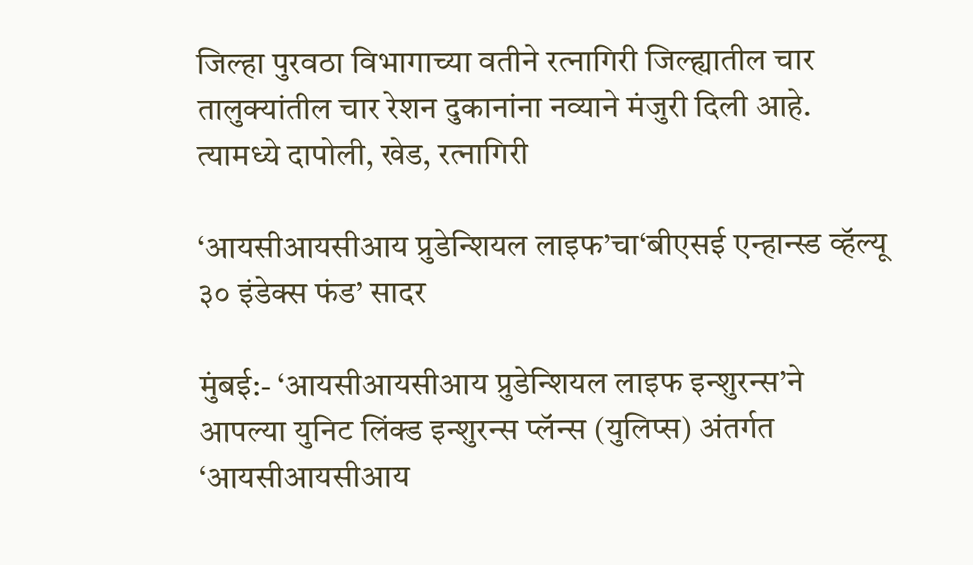जिल्‍हा पुरवठा विभागाच्‍या वतीने रत्‍नागिरी जिल्‍ह्यातील चार तालुक्‍यांतील चार रेशन दुकानांना नव्‍याने मंजुरी दिली आहे. त्‍यामध्ये दापोली, खेड, रत्‍नागिरी

‘आयसीआयसीआय प्रुडेन्शियल लाइफ’चा‘बीएसई एन्हान्स्ड व्हॅल्यू ३० इंडेक्स फंड’ सादर

मुंबई:- ‘आयसीआयसीआय प्रुडेन्शियल लाइफ इन्शुरन्स’ने आपल्या युनिट लिंक्ड इन्शुरन्स प्लॅन्स (युलिप्स) अंतर्गत ‘आयसीआयसीआय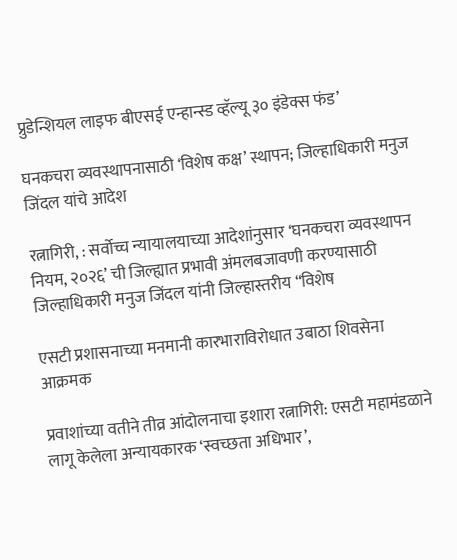प्रुडेन्शियल लाइफ बीएसई एन्हान्स्ड व्हॅल्यू ३० इंडेक्स फंड’

घनकचरा व्यवस्थापनासाठी ‘विशेष कक्ष’ स्थापन; जिल्हाधिकारी मनुज जिंदल यांचे आदेश

रत्नागिरी, : सर्वोच्च न्यायालयाच्या आदेशांनुसार ‘घनकचरा व्यवस्थापन नियम, २०२६’ ची जिल्ह्यात प्रभावी अंमलबजावणी करण्यासाठी जिल्हाधिकारी मनुज जिंदल यांनी जिल्हास्तरीय “विशेष

एसटी प्रशासनाच्या मनमानी कारभाराविरोधात उबाठा शिवसेना आक्रमक

प्रवाशांच्या वतीने तीव्र आंदोलनाचा इशारा रत्नागिरी: एसटी महामंडळाने लागू केलेला अन्यायकारक ‘स्वच्छता अधिभार’,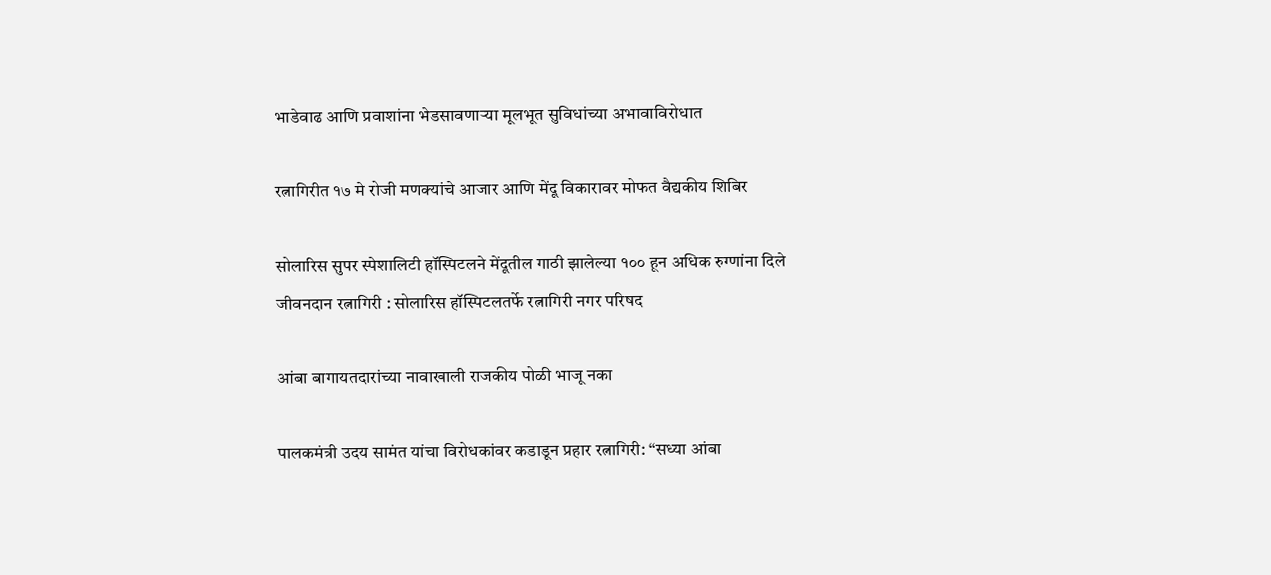भाडेवाढ आणि प्रवाशांना भेडसावणाऱ्या मूलभूत सुविधांच्या अभावाविरोधात

रत्नागिरीत १७ मे रोजी मणक्यांचे आजार आणि मेंदू विकारावर मोफत वैद्यकीय शिबिर

सोलारिस सुपर स्पेशालिटी हॉस्पिटलने मेंदूतील गाठी झालेल्या १०० हून अधिक रुग्णांना दिले जीवनदान रत्नागिरी : सोलारिस हॉस्पिटलतर्फे रत्नागिरी नगर परिषद

आंबा बागायतदारांच्या नावाखाली राजकीय पोळी भाजू नका

पालकमंत्री उदय सामंत यांचा विरोधकांवर कडाडून प्रहार रत्नागिरी: “सध्या आंबा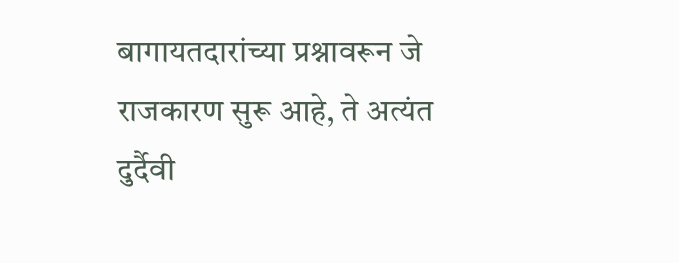बागायतदारांच्या प्रश्नावरून जे राजकारण सुरू आहे, ते अत्यंत दुर्दैवी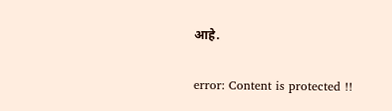आहे.

error: Content is protected !!